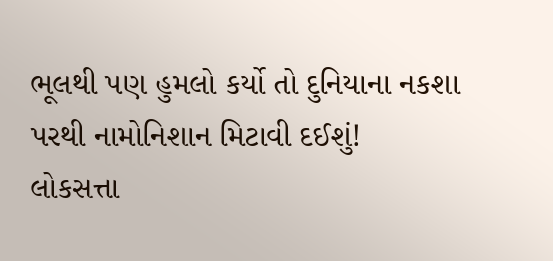ભૂલથી પણ હુમલો કર્યો તો દુનિયાના નકશા પરથી નામોનિશાન મિટાવી દઈશું!
લોકસત્તા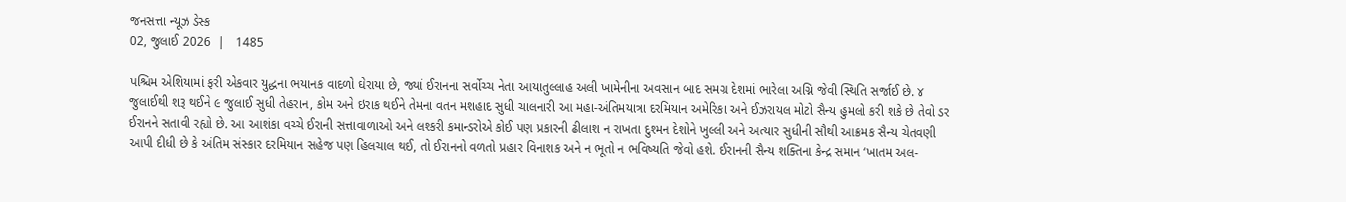જનસત્તા ન્યૂઝ ડેસ્ક
02, જુલાઈ 2026  |   1485

પશ્ચિમ એશિયામાં ફરી એકવાર યુદ્ધના ભયાનક વાદળો ઘેરાયા છે, જ્યાં ઈરાનના સર્વોચ્ચ નેતા આયાતુલ્લાહ અલી ખામેનીના અવસાન બાદ સમગ્ર દેશમાં ભારેલા અગ્નિ જેવી સ્થિતિ સર્જાઈ છે. ૪ જુલાઈથી શરૂ થઈને ૯ જુલાઈ સુધી તેહરાન, કોમ અને ઇરાક થઈને તેમના વતન મશહાદ સુધી ચાલનારી આ મહા-અંતિમયાત્રા દરમિયાન અમેરિકા અને ઈઝરાયલ મોટો સૈન્ય હુમલો કરી શકે છે તેવો ડર ઈરાનને સતાવી રહ્યો છે. આ આશંકા વચ્ચે ઈરાની સત્તાવાળાઓ અને લશ્કરી કમાન્ડરોએ કોઈ પણ પ્રકારની ઢીલાશ ન રાખતા દુશ્મન દેશોને ખુલ્લી અને અત્યાર સુધીની સૌથી આક્રમક સૈન્ય ચેતવણી આપી દીધી છે કે અંતિમ સંસ્કાર દરમિયાન સહેજ પણ હિલચાલ થઈ, તો ઈરાનનો વળતો પ્રહાર વિનાશક અને ન ભૂતો ન ભવિષ્યતિ જેવો હશે. ઈરાનની સૈન્ય શક્તિના કેન્દ્ર સમાન ‘ખાતમ અલ-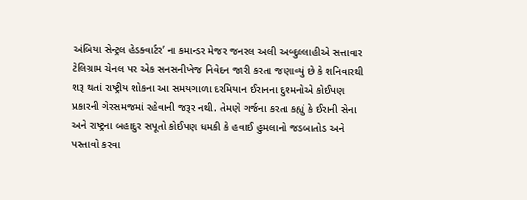અંબિયા સેન્ટ્રલ હેડક્વાર્ટર’ ના કમાન્ડર મેજર જનરલ અલી અબ્દુલ્લાહીએ સત્તાવાર ટેલિગ્રામ ચેનલ પર એક સનસનીખેજ નિવેદન જારી કરતા જણાવ્યું છે કે શનિવારથી શરૂ થતાં રાષ્ટ્રીય શોકના આ સમયગાળા દરમિયાન ઈરાનના દુશ્મનોએ કોઈપણ પ્રકારની ગેરસમજમાં રહેવાની જરૂર નથી. તેમણે ગર્જના કરતા કહ્યું કે ઈરાની સેના અને રાષ્ટ્રના બહાદુર સપૂતો કોઈપણ ધમકી કે હવાઈ હુમલાનો જડબાતોડ અને પસ્તાવો કરવા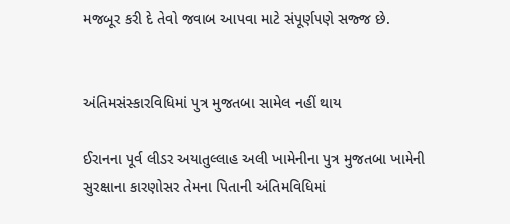મજબૂર કરી દે તેવો જવાબ આપવા માટે સંપૂર્ણપણે સજ્જ છે.


અંતિમસંસ્કારવિધિમાં પુત્ર મુજતબા સામેલ નહીં થાય

ઈરાનના પૂર્વ લીડર અયાતુલ્લાહ અલી ખામેનીના પુત્ર મુજતબા ખામેની સુરક્ષાના કારણોસર તેમના પિતાની અંતિમવિધિમાં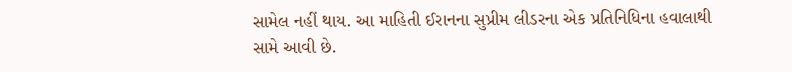સામેલ નહીં થાય. આ માહિતી ઈરાનના સુપ્રીમ લીડરના એક પ્રતિનિધિના હવાલાથી સામે આવી છે.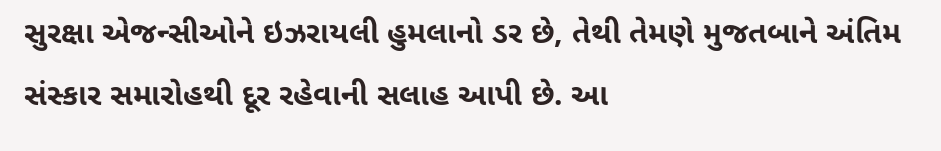સુરક્ષા એજન્સીઓને ઇઝરાયલી હુમલાનો ડર છે, તેથી તેમણે મુજતબાને અંતિમ સંસ્કાર સમારોહથી દૂર રહેવાની સલાહ આપી છે. આ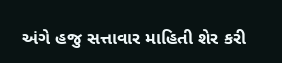અંગે હજુ સત્તાવાર માહિતી શેર કરી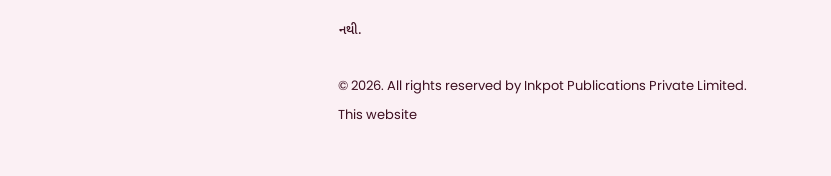નથી.

© 2026. All rights reserved by Inkpot Publications Private Limited.
This website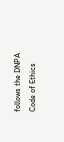follows the DNPA Code of Ethics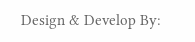Design & Develop By: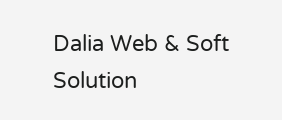Dalia Web & Soft Solution